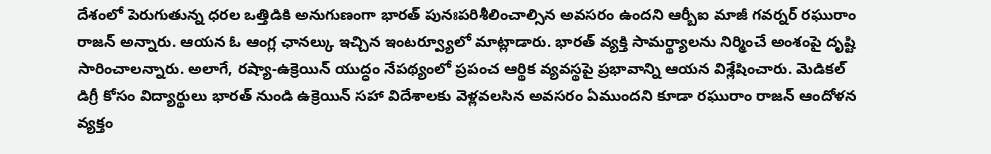దేశంలో పెరుగుతున్న ధరల ఒత్తిడికి అనుగుణంగా భారత్ పునఃపరిశీలించాల్సిన అవసరం ఉందని ఆర్బీఐ మాజీ గవర్నర్ రఘురాం రాజన్ అన్నారు. ఆయన ఓ ఆంగ్ల ఛానల్కు ఇచ్చిన ఇంటర్వ్యూలో మాట్లాడారు. భారత్ వ్యక్తి సామర్థ్యాలను నిర్మించే అంశంపై దృష్టి సారించాలన్నారు. అలాగే, రష్యా-ఉక్రెయిన్ యుద్ధం నేపథ్యంలో ప్రపంచ ఆర్థిక వ్యవస్థపై ప్రభావాన్ని ఆయన విశ్లేషించారు. మెడికల్ డిగ్రీ కోసం విద్యార్థులు భారత్ నుండి ఉక్రెయిన్ సహా విదేశాలకు వెళ్లవలసిన అవసరం ఏముందని కూడా రఘురాం రాజన్ ఆందోళన వ్యక్తం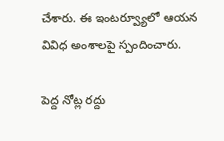చేశారు. ఈ ఇంటర్వ్యూలో ఆయన వివిధ అంశాలపై స్పందించారు.

పెద్ద నోట్ల రద్దు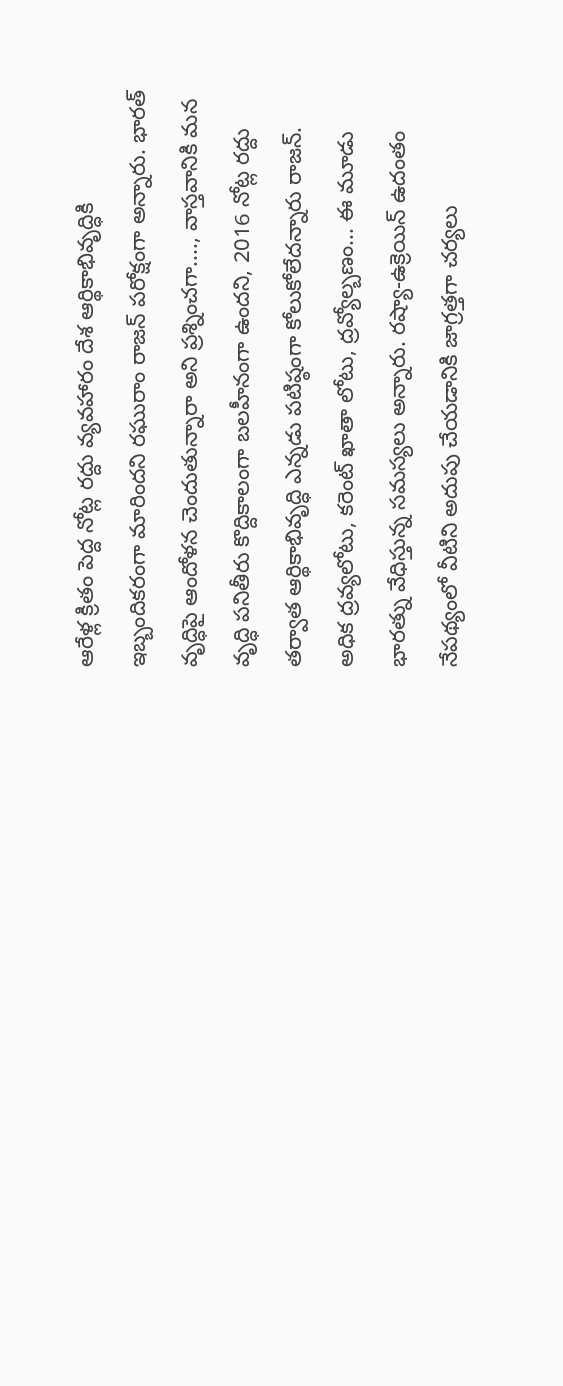ఆరేళ్ల క్రితం పెద్ద నోట్ల రద్దు వ్యవహారం దేశ ఆర్థికాభివృద్ధికి ఇబ్బందికరంగా మారిందని రఘురాం రాజన్ పరోక్షంగా అన్నారు. భారత్ వృద్ధిపై ఆందోళన చెందుతున్నారా అని ప్రశ్నించగా...., వాస్తవానికి మన వృద్ధి పనితీరు కొద్దికాలంగా బలహీనంగా ఉందని, 2016 నోట్ల రద్దు తర్వాత ఆర్థికాభివృద్ధి ఎన్నడు పటిష్ఠంగా కోలుకోలేదన్నారు రాజన్. అధిక ద్రవ్యలోటు, కరెంట్ ఖాతా లోటు, ద్రవ్యోల్బణం... ఈ మూడు భారత్ను వేధిస్తున్న సమస్యలు అన్నారు. రష్యా-ఉక్రెయిన్ ఉదంతం నేపథ్యంలో వీటిని అదుపు చేయడానికి జాగ్రత్తగా చర్యలు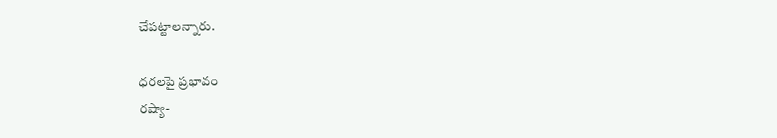చేపట్టాలన్నారు.

ధరలపై ప్రభావం
రష్యా-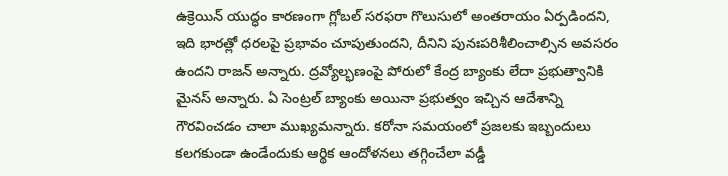ఉక్రెయిన్ యుద్ధం కారణంగా గ్లోబల్ సరఫరా గొలుసులో అంతరాయం ఏర్పడిందని, ఇది భారత్లో ధరలపై ప్రభావం చూపుతుందని, దీనిని పునఃపరిశీలించాల్సిన అవసరం ఉందని రాజన్ అన్నారు. ద్రవ్యోల్భణంపై పోరులో కేంద్ర బ్యాంకు లేదా ప్రభుత్వానికి మైనస్ అన్నారు. ఏ సెంట్రల్ బ్యాంకు అయినా ప్రభుత్వం ఇచ్చిన ఆదేశాన్ని గౌరవించడం చాలా ముఖ్యమన్నారు. కరోనా సమయంలో ప్రజలకు ఇబ్బందులు కలగకుండా ఉండేందుకు ఆర్థిక ఆందోళనలు తగ్గించేలా వడ్డీ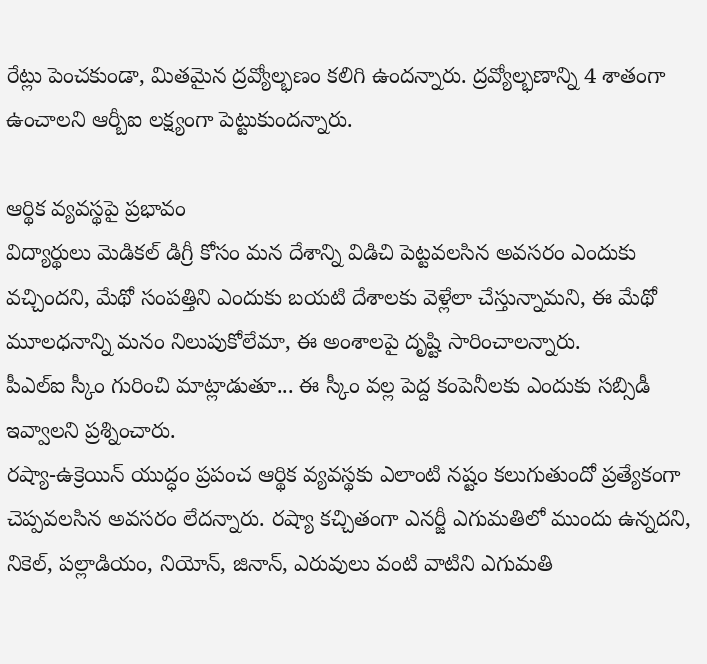రేట్లు పెంచకుండా, మితమైన ద్రవ్యోల్భణం కలిగి ఉందన్నారు. ద్రవ్యోల్భణాన్ని 4 శాతంగా ఉంచాలని ఆర్బీఐ లక్ష్యంగా పెట్టుకుందన్నారు.

ఆర్థిక వ్యవస్థపై ప్రభావం
విద్యార్థులు మెడికల్ డిగ్రీ కోసం మన దేశాన్ని విడిచి పెట్టవలసిన అవసరం ఎందుకు వచ్చిందని, మేథో సంపత్తిని ఎందుకు బయటి దేశాలకు వెళ్లేలా చేస్తున్నామని, ఈ మేథో మూలధనాన్ని మనం నిలుపుకోలేమా, ఈ అంశాలపై దృష్టి సారించాలన్నారు.
పీఎల్ఐ స్కీం గురించి మాట్లాడుతూ... ఈ స్కీం వల్ల పెద్ద కంపెనీలకు ఎందుకు సబ్సిడీ ఇవ్వాలని ప్రశ్నించారు.
రష్యా-ఉక్రెయిన్ యుద్ధం ప్రపంచ ఆర్థిక వ్యవస్థకు ఎలాంటి నష్టం కలుగుతుందో ప్రత్యేకంగా చెప్పవలసిన అవసరం లేదన్నారు. రష్యా కచ్చితంగా ఎనర్జీ ఎగుమతిలో ముందు ఉన్నదని, నికెల్, పల్లాడియం, నియోన్, జినాన్, ఎరువులు వంటి వాటిని ఎగుమతి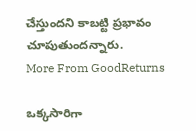చేస్తుందని కాబట్టి ప్రభావం చూపుతుందన్నారు.
More From GoodReturns

ఒక్కసారిగా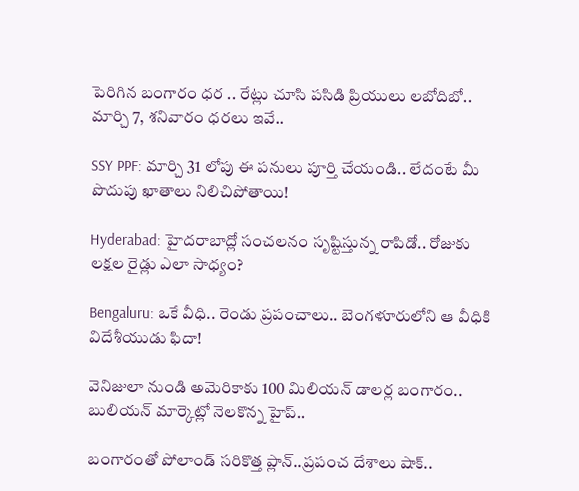పెరిగిన బంగారం ధర .. రేట్లు చూసి పసిడి ప్రియులు లబోదిబో.. మార్చి 7, శనివారం ధరలు ఇవే..

SSY PPF: మార్చి 31 లోపు ఈ పనులు పూర్తి చేయండి.. లేదంటే మీ పొదుపు ఖాతాలు నిలిచిపోతాయి!

Hyderabad: హైదరాబాద్లో సంచలనం సృష్టిస్తున్న రాపిడో.. రోజుకు లక్షల రైడ్లు ఎలా సాధ్యం?

Bengaluru: ఒకే వీధి.. రెండు ప్రపంచాలు.. బెంగళూరులోని ఆ వీధికి విదేశీయుడు ఫిదా!

వెనిజులా నుండి అమెరికాకు 100 మిలియన్ డాలర్ల బంగారం.. బులియన్ మార్కెట్లో నెలకొన్న హైప్..

బంగారంతో పోలాండ్ సరికొత్త ప్లాన్..ప్రపంచ దేశాలు షాక్..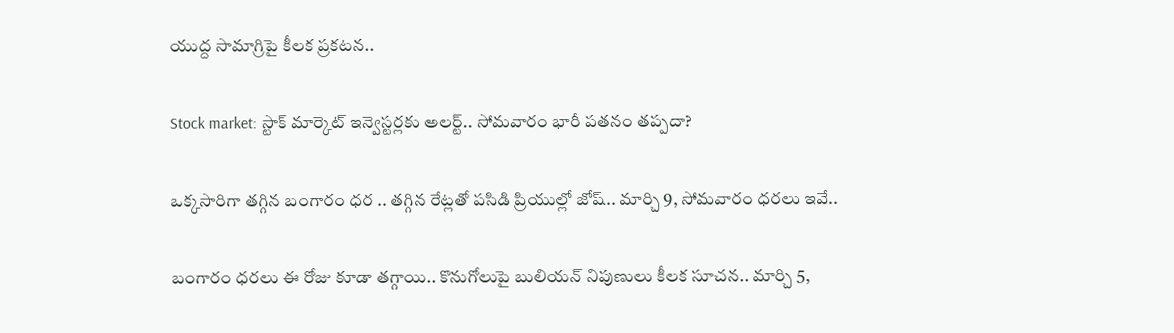యుద్ద సామాగ్రిపై కీలక ప్రకటన..

Stock market: స్టాక్ మార్కెట్ ఇన్వెస్టర్లకు అలర్ట్.. సోమవారం భారీ పతనం తప్పదా?

ఒక్కసారిగా తగ్గిన బంగారం ధర .. తగ్గిన రేట్లతో పసిడి ప్రియుల్లో జోష్.. మార్చి 9, సోమవారం ధరలు ఇవే..

బంగారం ధరలు ఈ రోజు కూడా తగ్గాయి.. కొనుగోలుపై బులియన్ నిపుణులు కీలక సూచన.. మార్చి 5,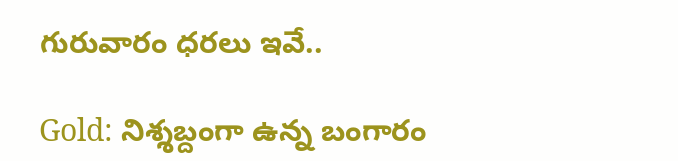గురువారం ధరలు ఇవే..

Gold: నిశ్శబ్దంగా ఉన్న బంగారం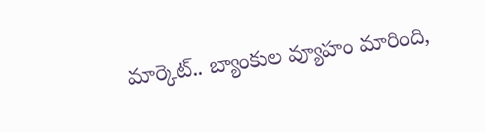మార్కెట్.. బ్యాంకుల వ్యూహం మారింది,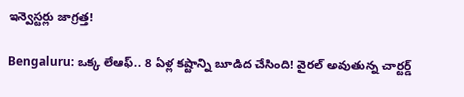ఇన్వెస్టర్లు జాగ్రత్త!

Bengaluru: ఒక్క లేఆఫ్.. 8 ఏళ్ల కష్టాన్ని బూడిద చేసింది! వైరల్ అవుతున్న చార్టర్డ్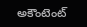అకౌంటెంట్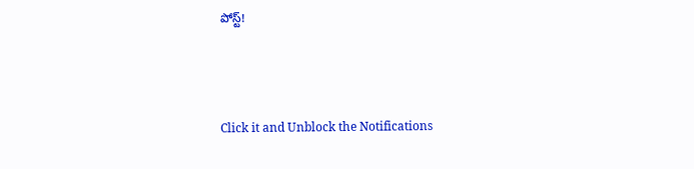పోస్ట్!



Click it and Unblock the Notifications